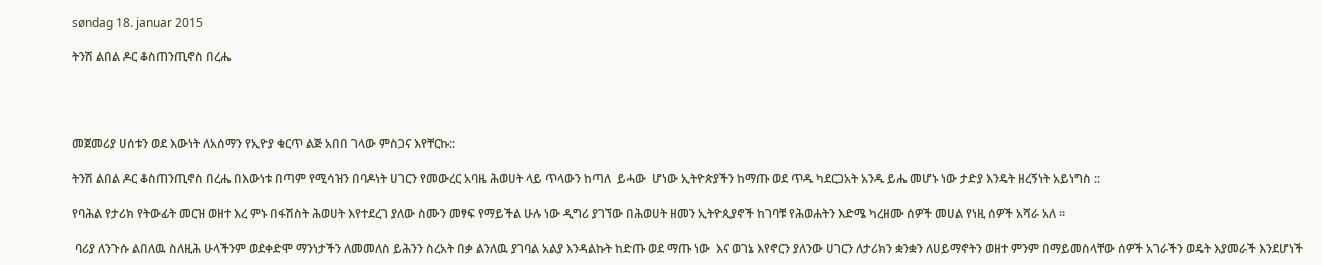søndag 18. januar 2015

ትንሽ ልበል ዶር ቆስጠንጢኖስ በረሔ




መጀመሪያ ሀሰቱን ወደ እውነት ለአሰማን የኢዮያ ቁርጥ ልጅ አበበ ገላው ምስጋና እየቸርኩ::

ትንሽ ልበል ዶር ቆስጠንጢኖስ በረሔ በእውነቱ በጣም የሚሳዝን በባዶነት ሀገርን የመውረር አባዜ ሕወሀት ላይ ጥላውን ከጣለ  ይሓው  ሆነው ኢትዮጵያችን ከማጡ ወደ ጥዱ ካደርጋአት አንዱ ይሔ መሆኑ ነው ታድያ እንዴት ዘረኝነት አይነግስ ::

የባሕል የታሪክ የትውፊት መርዝ ወዘተ እረ ምኑ በፋሽስት ሕወሀት እየተደረገ ያለው ስሙን መፃፍ የማይችል ሁሉ ነው ዲግሪ ያገኘው በሕወሀት ዘመን ኢትዮጲያኖች ከገባቹ የሕወሐትን እድሜ ካረዘሙ ሰዎች መሀል የነዚ ሰዎች አሻራ አለ ።

 ባሪያ ለንጉሱ ልበለዉ ስለዚሕ ሁላችንም ወደቀድሞ ማንነታችን ለመመለስ ይሕንን ስረአት በቃ ልንለዉ ያገባል አልያ እንዳልኩት ከድጡ ወደ ማጡ ነው  እና ወገኔ እየኖርን ያለንው ሀገርን ለታሪክን ቋንቋን ለሀይማኖትን ወዘተ ምንም በማይመስላቸው ሰዎች አገራችን ወዴት እያመራች እንደሆነች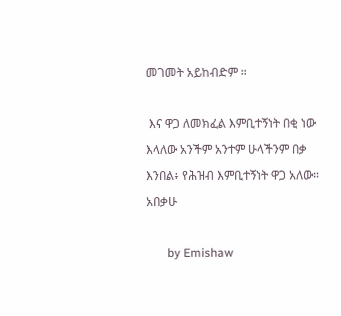መገመት አይከብድም ።

 እና ዋጋ ለመክፈል እምቢተኝነት በቂ ነው እላለው አንችም አንተም ሁላችንም በቃ እንበል፥ የሕዝብ እምቢተኝነት ዋጋ አለው። አበቃሁ

       by Emishaw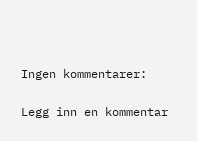Ingen kommentarer:

Legg inn en kommentar